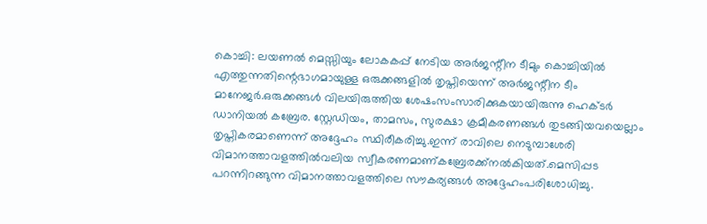കൊച്ചി: ലയണൽ മെസ്സിയും ലോകകപ്പ് നേടിയ അർജന്റീന ടീമും കൊച്ചിയിൽ എത്തുന്നതിന്റെഭാഗമായുള്ള ഒരുക്കങ്ങളിൽ തൃപ്തിയെന്ന് അർജന്റീന ടീം മാനേജർ.ഒരുക്കങ്ങൾ വിലയിരുത്തിയ ശേഷംസംസാരിക്കുകയായിരുന്നു ഹെക്ടർ ഡാനിയൽ കബ്രേര. സ്റ്റേഡിയം, താമസം, സുരക്ഷാ ക്രമീകരണങ്ങൾ തുടങ്ങിയവയെല്ലാം തൃപ്തികരമാണെന്ന് അദ്ദേഹം സ്ഥിരീകരിച്ചു.ഇന്ന് രാവിലെ നെടുമ്പാശേരി വിമാനത്താവളത്തിൽവലിയ സ്വീകരണമാണ്കബ്രേരക്ക്നൽകിയത്.മെസിപ്പട പറന്നിറങ്ങുന്ന വിമാനത്താവളത്തിലെ സൗകര്യങ്ങൾ അദ്ദേഹംപരിശോധിച്ചു.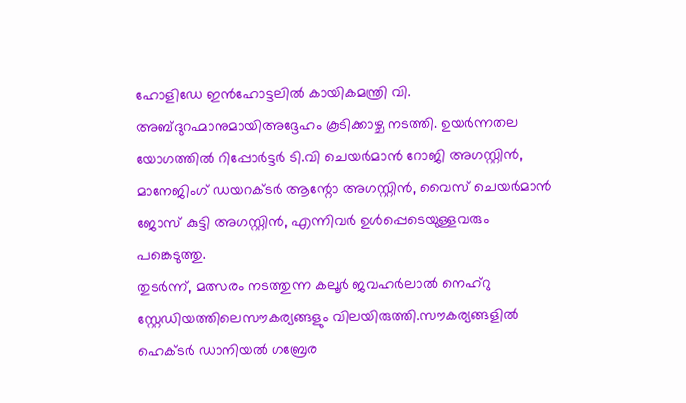ഹോളിഡേ ഇൻഹോട്ടലിൽ കായികമന്ത്രി വി. അബ്ദുറഹ്മാനുമായിഅദ്ദേഹം കൂടിക്കാഴ്ച നടത്തി. ഉയർന്നതല യോഗത്തിൽ റിപ്പോർട്ടർ ടി.വി ചെയർമാൻ റോജി അഗസ്റ്റിൻ, മാനേജിംഗ് ഡയറക്ടർ ആന്റോ അഗസ്റ്റിൻ, വൈസ് ചെയർമാൻ ജോസ് കുട്ടി അഗസ്റ്റിൻ, എന്നിവർ ഉൾപ്പെടെയുള്ളവരും പങ്കെടുത്തു.
തുടർന്ന്, മത്സരം നടത്തുന്ന കലൂർ ജവഹർലാൽ നെഹ്റു സ്റ്റേഡിയത്തിലെസൗകര്യങ്ങളും വിലയിരുത്തി.സൗകര്യങ്ങളിൽ ഹെക്ടർ ഡാനിയൽ ഗബ്രേര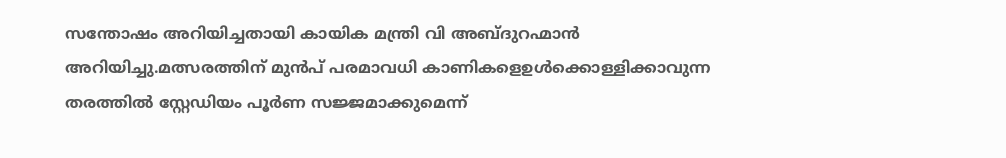സന്തോഷം അറിയിച്ചതായി കായിക മന്ത്രി വി അബ്ദുറഹ്മാൻ അറിയിച്ചു.മത്സരത്തിന് മുൻപ് പരമാവധി കാണികളെഉൾക്കൊള്ളിക്കാവുന്ന തരത്തിൽ സ്റ്റേഡിയം പൂർണ സജ്ജമാക്കുമെന്ന്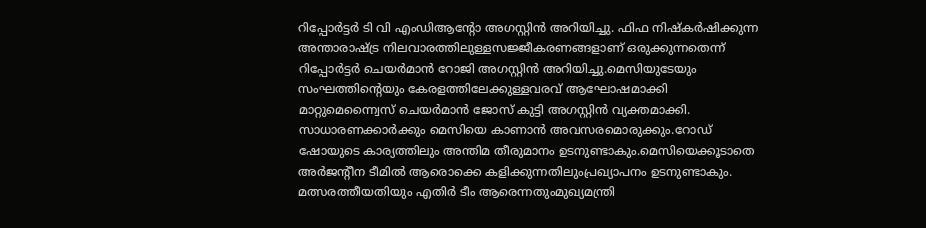റിപ്പോർട്ടർ ടി വി എംഡിആന്റോ അഗസ്റ്റിൻ അറിയിച്ചു. ഫിഫ നിഷ്കർഷിക്കുന്ന അന്താരാഷ്ട്ര നിലവാരത്തിലുള്ളസജ്ജീകരണങ്ങളാണ് ഒരുക്കുന്നതെന്ന് റിപ്പോർട്ടർ ചെയർമാൻ റോജി അഗസ്റ്റിൻ അറിയിച്ചു.മെസിയുടേയും സംഘത്തിന്റെയും കേരളത്തിലേക്കുള്ളവരവ് ആഘോഷമാക്കി മാറ്റുമെന്ന്വൈസ് ചെയർമാൻ ജോസ് കുട്ടി അഗസ്റ്റിൻ വ്യക്തമാക്കി. സാധാരണക്കാർക്കും മെസിയെ കാണാൻ അവസരമൊരുക്കും.റോഡ് ഷോയുടെ കാര്യത്തിലും അന്തിമ തീരുമാനം ഉടനുണ്ടാകും.മെസിയെക്കൂടാതെ അർജന്റീന ടീമിൽ ആരൊക്കെ കളിക്കുന്നതിലുംപ്രഖ്യാപനം ഉടനുണ്ടാകും.
മത്സരത്തീയതിയും എതിർ ടീം ആരെന്നതുംമുഖ്യമന്ത്രി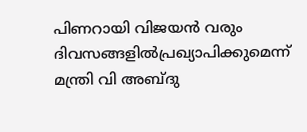പിണറായി വിജയൻ വരും ദിവസങ്ങളിൽപ്രഖ്യാപിക്കുമെന്ന് മന്ത്രി വി അബ്ദു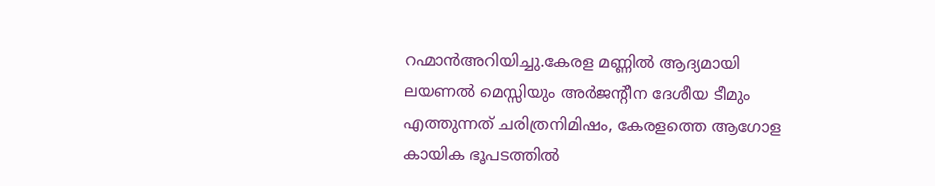റഹ്മാൻഅറിയിച്ചു.കേരള മണ്ണിൽ ആദ്യമായി ലയണൽ മെസ്സിയും അർജന്റീന ദേശീയ ടീമും എത്തുന്നത് ചരിത്രനിമിഷം, കേരളത്തെ ആഗോള കായിക ഭൂപടത്തിൽ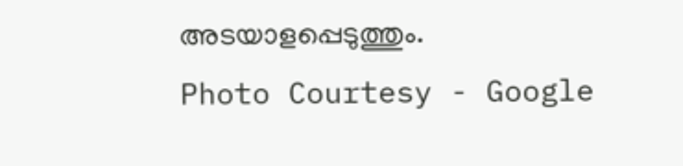അടയാളപ്പെടുത്തും.
Photo Courtesy - Google